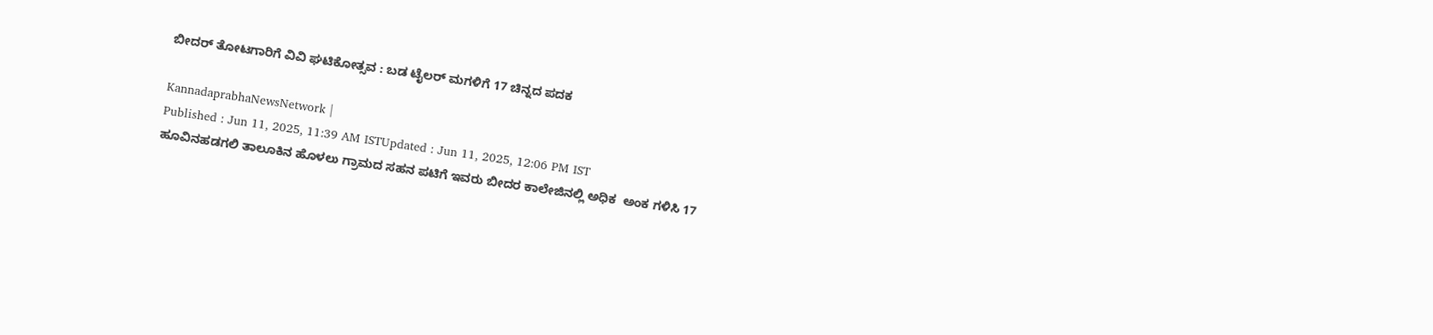ಬೀದರ್ ತೋಟಗಾರಿಗೆ ವಿವಿ ಘಟಿಕೋತ್ಸವ : ಬಡ ಟೈಲರ್‌ ಮಗಳಿಗೆ 17 ಚಿನ್ನದ ಪದಕ

KannadaprabhaNewsNetwork |
Published : Jun 11, 2025, 11:39 AM ISTUpdated : Jun 11, 2025, 12:06 PM IST
ಹೂವಿನಹಡಗಲಿ ತಾಲೂಕಿನ ಹೊಳಲು ಗ್ರಾಮದ ಸಹನ ಪಟಿಗೆ ಇವರು ಬೀದರ ಕಾಲೇಜಿನಲ್ಲಿ ಅಧಿಕ  ಅಂಕ ಗಳಿಸಿ 17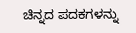ಚಿನ್ನದ ಪದಕಗಳನ್ನು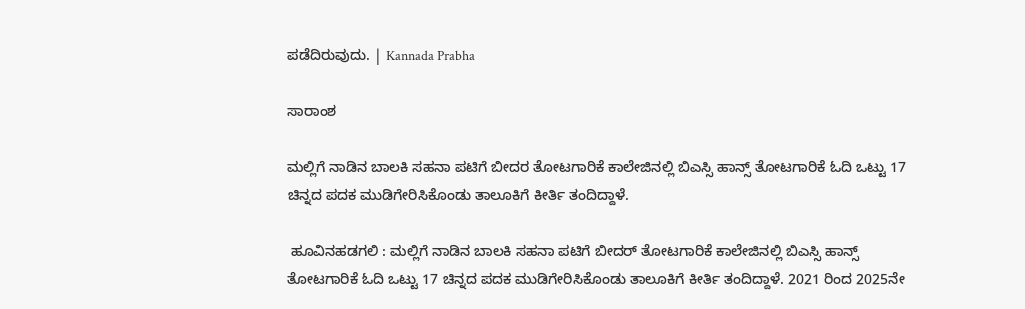ಪಡೆದಿರುವುದು. | Kannada Prabha

ಸಾರಾಂಶ

ಮಲ್ಲಿಗೆ ನಾಡಿನ ಬಾಲಕಿ ಸಹನಾ ಪಟಿಗೆ ಬೀದರ ತೋಟಗಾರಿಕೆ ಕಾಲೇಜಿನಲ್ಲಿ ಬಿಎಸ್ಸಿ ಹಾನ್ಸ್‌ ತೋಟಗಾರಿಕೆ ಓದಿ ಒಟ್ಟು 17 ಚಿನ್ನದ ಪದಕ ಮುಡಿಗೇರಿಸಿಕೊಂಡು ತಾಲೂಕಿಗೆ ಕೀರ್ತಿ ತಂದಿದ್ದಾಳೆ.

 ಹೂವಿನಹಡಗಲಿ : ಮಲ್ಲಿಗೆ ನಾಡಿನ ಬಾಲಕಿ ಸಹನಾ ಪಟಿಗೆ ಬೀದರ್ ತೋಟಗಾರಿಕೆ ಕಾಲೇಜಿನಲ್ಲಿ ಬಿಎಸ್ಸಿ ಹಾನ್ಸ್‌ ತೋಟಗಾರಿಕೆ ಓದಿ ಒಟ್ಟು 17 ಚಿನ್ನದ ಪದಕ ಮುಡಿಗೇರಿಸಿಕೊಂಡು ತಾಲೂಕಿಗೆ ಕೀರ್ತಿ ತಂದಿದ್ದಾಳೆ. 2021 ರಿಂದ 2025ನೇ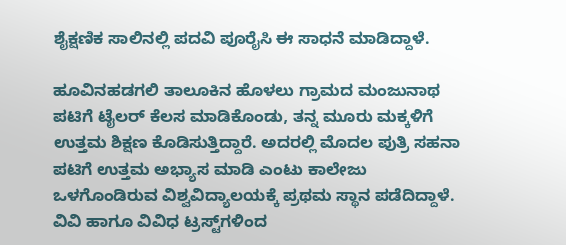ಶೈಕ್ಷಣಿಕ ಸಾಲಿನಲ್ಲಿ ಪದವಿ ಪೂರೈಸಿ ಈ ಸಾಧನೆ ಮಾಡಿದ್ದಾಳೆ.

ಹೂವಿನಹಡಗಲಿ ತಾಲೂಕಿನ ಹೊಳಲು ಗ್ರಾಮದ ಮಂಜುನಾಥ ಪಟಿಗೆ ಟೈಲರ್‌ ಕೆಲಸ ಮಾಡಿಕೊಂಡು, ತನ್ನ ಮೂರು ಮಕ್ಕಳಿಗೆ ಉತ್ತಮ ಶಿಕ್ಷಣ ಕೊಡಿಸುತ್ತಿದ್ದಾರೆ. ಅದರಲ್ಲಿ ಮೊದಲ ಪುತ್ರಿ ಸಹನಾ ಪಟಿಗೆ ಉತ್ತಮ ಅಭ್ಯಾಸ ಮಾಡಿ ಎಂಟು ಕಾಲೇಜು ಒಳಗೊಂಡಿರುವ ವಿಶ್ವವಿದ್ಯಾಲಯಕ್ಕೆ ಪ್ರಥಮ ಸ್ಥಾನ ಪಡೆದಿದ್ದಾಳೆ. ವಿವಿ ಹಾಗೂ ವಿವಿಧ ಟ್ರಸ್ಟ್‌ಗಳಿಂದ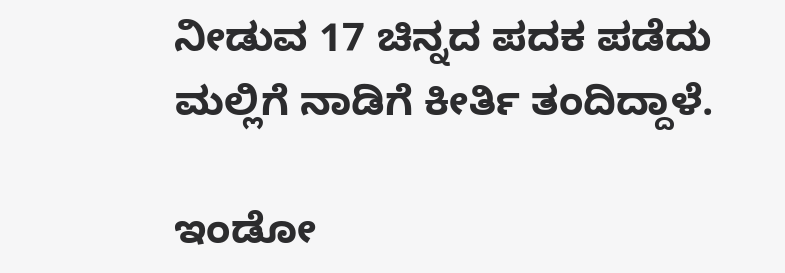ನೀಡುವ 17 ಚಿನ್ನದ ಪದಕ ಪಡೆದು ಮಲ್ಲಿಗೆ ನಾಡಿಗೆ ಕೀರ್ತಿ ತಂದಿದ್ದಾಳೆ.

ಇಂಡೋ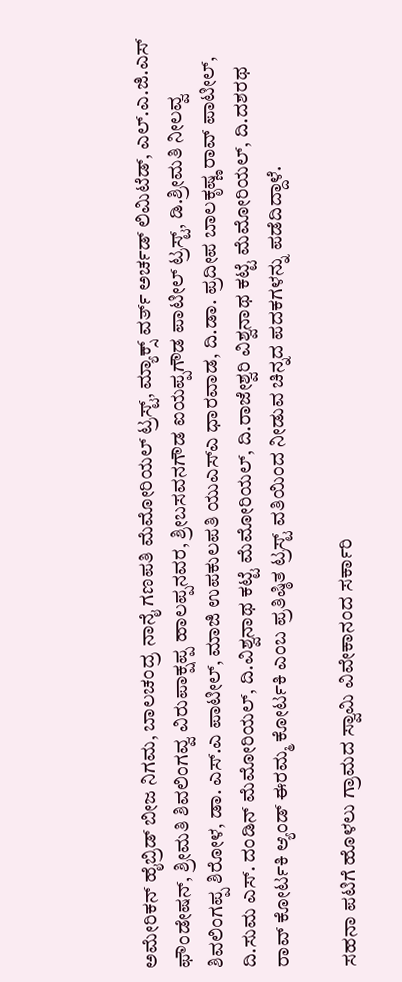ಅಮೇರಿಕನ್ ಹೈಬ್ರಿಡ್ ಬೀಜ ನಿಗಮ, ಬಾಲಚಂದ್ರ ನಾನೈ ಗಣಪತಿ ಮೆಮೋರಿಯಲ್ ಟ್ರಸ್ಟ್, ಮ್ಯಾಕ್ಸ್ ವರ್ತ್‌ ಅರ್ಚಡ್ ಲಿಮಿಟೆಡ್, ಎಲ್.ಎ.ಜಿ.ಎಸ್ ಫೌಂಡೇಷನ್‌, ಶ್ರೀಮತಿ ಶಿವಲಿಂಗವ್ವ ವಿರುಪಾಕ್ಷಪ್ಪ ಹಾಲಪ್ಪನವರ, ಶ್ರೀಬಸವನಗೌಡ ಐಯಪ್ಪಗೌಡ ಪಾಟೀಲ್ ಟ್ರಸ್ಟ್, ಡಿ.ಶ್ರೀಮತಿ ನೀಲವ್ವ ಶಿವಲಿಂಗಪ್ಪ ಶಿರೋಳ, ಡಾ. ಎಸ್.ಎ ಪಾಟೀಲ್, ಮಾಜಿ ಉಪಕುಲಪತಿ ಯುಎಸ್ಎ ಧಾರವಾಡ, ದಿ.ಡಾ. ಪ್ರದೀಪ ಬಾಲಕೃಷ್ಣ ರಾವ್ ಪಾಟೀಲ್, ದಿ.ಸುಮ ಎಸ್. ದಂಡಿನ್ ಮೆಮೋರಿಯಲ್, ದಿ.ವಿಶ್ವನಾಥ ಕಟ್ಟೆ ಮೆಮೋರಿಯಲ್, ದಿ.ರಾಜೇಶ್ವರಿ ವಿಶ್ವನಾಥ ಕಟ್ಟೆ ಮೆಮೋರಿಯಲ್, ದಿ.ದಶರಥ ರಾವ್ ಕೋರ್ಟಕಿ ಆ್ಯಂಡ್‌ ಈರಮ್ಮ ಕೋರ್ಟಕಿ ಎಂಬ ಪ್ರತಿಷ್ಠಿತ ಟ್ರಸ್ಟ್ ವತಿಯಿಂದ ನೀಡುವ ಚಿನ್ನದ ಪದಕಗಳನ್ನು ಪಡೆದಿದ್ದಾಳೆ.

ಸಹನಾ ಪಟಿಗೆ ಹೊಳಲು ಗ್ರಾಮದ ಸ್ವಾಮಿ ವಿವೇಕಾನಂದ ಸರ್ಕಾರಿ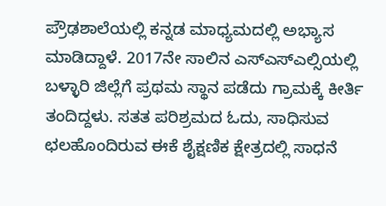ಪ್ರೌಢಶಾಲೆಯಲ್ಲಿ ಕನ್ನಡ ಮಾಧ್ಯಮದಲ್ಲಿ ಅಭ್ಯಾಸ ಮಾಡಿದ್ದಾಳೆ. 2017ನೇ ಸಾಲಿನ ಎಸ್ಎಸ್ಎಲ್ಸಿಯಲ್ಲಿ ಬಳ್ಳಾರಿ ಜಿಲ್ಲೆಗೆ ಪ್ರಥಮ ಸ್ಥಾನ ಪಡೆದು ಗ್ರಾಮಕ್ಕೆ ಕೀರ್ತಿ ತಂದಿದ್ದಳು. ಸತತ ಪರಿಶ್ರಮದ ಓದು, ಸಾಧಿಸುವ ಛಲಹೊಂದಿರುವ ಈಕೆ ಶೈಕ್ಷಣಿಕ ಕ್ಷೇತ್ರದಲ್ಲಿ ಸಾಧನೆ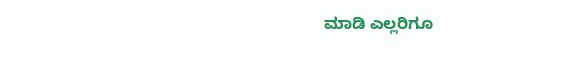ಮಾಡಿ ಎಲ್ಲರಿಗೂ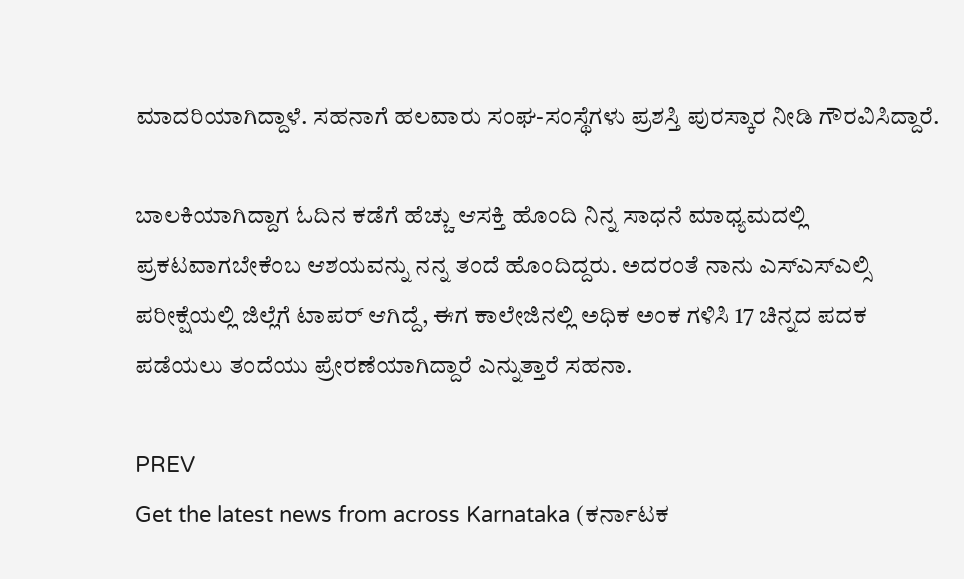ಮಾದರಿಯಾಗಿದ್ದಾಳೆ. ಸಹನಾಗೆ ಹಲವಾರು ಸಂಘ-ಸಂಸ್ಥೆಗಳು ಪ್ರಶಸ್ತಿ ಪುರಸ್ಕಾರ ನೀಡಿ ಗೌರವಿಸಿದ್ದಾರೆ.

ಬಾಲಕಿಯಾಗಿದ್ದಾಗ ಓದಿನ ಕಡೆಗೆ ಹೆಚ್ಚು ಆಸಕ್ತಿ ಹೊಂದಿ ನಿನ್ನ ಸಾಧನೆ ಮಾಧ್ಯಮದಲ್ಲಿ ಪ್ರಕಟವಾಗಬೇಕೆಂಬ ಆಶಯವನ್ನು ನನ್ನ ತಂದೆ ಹೊಂದಿದ್ದರು. ಅದರಂತೆ ನಾನು ಎಸ್‌ಎಸ್‌ಎಲ್ಸಿ ಪರೀಕ್ಷೆಯಲ್ಲಿ ಜಿಲ್ಲೆಗೆ ಟಾಪರ್‌ ಆಗಿದ್ದೆ, ಈಗ ಕಾಲೇಜಿನಲ್ಲಿ ಅಧಿಕ ಅಂಕ ಗಳಿಸಿ 17 ಚಿನ್ನದ ಪದಕ ಪಡೆಯಲು ತಂದೆಯು ಪ್ರೇರಣೆಯಾಗಿದ್ದಾರೆ ಎನ್ನುತ್ತಾರೆ ಸಹನಾ.

PREV
Get the latest news from across Karnataka (ಕರ್ನಾಟಕ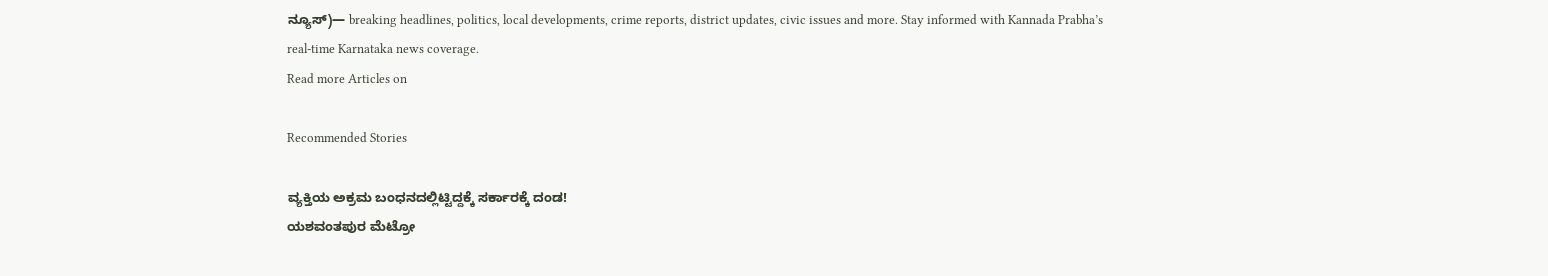ನ್ಯೂಸ್)— breaking headlines, politics, local developments, crime reports, district updates, civic issues and more. Stay informed with Kannada Prabha’s real‑time Karnataka news coverage.
Read more Articles on

Recommended Stories

ವ್ಯಕ್ತಿಯ ಅಕ್ರಮ ಬಂಧನದಲ್ಲಿಟ್ಟಿದ್ದಕ್ಕೆ ಸರ್ಕಾರಕ್ಕೆ ದಂಡ!
ಯಶವಂತಪುರ ಮೆಟ್ರೋ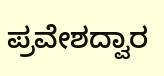ಪ್ರವೇಶದ್ವಾರ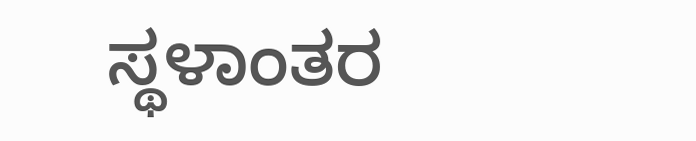ಸ್ಥಳಾಂತರ